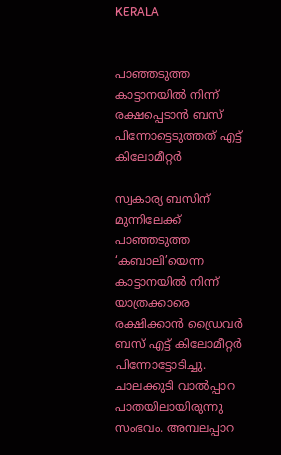KERALA


പാഞ്ഞടുത്ത കാട്ടാനയില്‍ നിന്ന് രക്ഷപ്പെടാന്‍ ബസ് പിന്നോട്ടെടുത്തത് എട്ട് കിലോമീറ്റര്‍

സ്വകാര്യ ബസിന് മുന്നിലേക്ക് പാഞ്ഞടുത്ത ‘കബാലി’യെന്ന കാട്ടാനയില്‍ നിന്ന് യാത്രക്കാരെ രക്ഷിക്കാന്‍ ഡ്രൈവര്‍ ബസ് എട്ട് കിലോമീറ്റര്‍ പിന്നോട്ടോടിച്ചു. ചാലക്കുടി വാല്‍പ്പാറ പാതയിലായിരുന്നു സംഭവം. അമ്പലപ്പാറ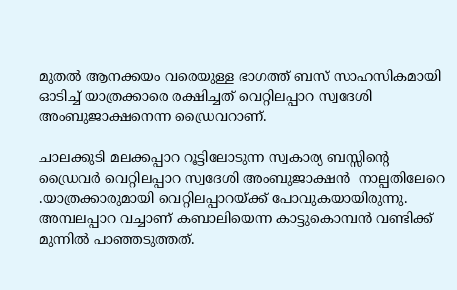മുതല്‍ ആനക്കയം വരെയുള്ള ഭാഗത്ത് ബസ് സാഹസികമായി ഓടിച്ച് യാത്രക്കാരെ രക്ഷിച്ചത് വെറ്റിലപ്പാറ സ്വദേശി അംബുജാക്ഷനെന്ന ഡ്രൈവറാണ്.

ചാലക്കുടി മലക്കപ്പാറ റൂട്ടിലോടുന്ന സ്വകാര്യ ബസ്സിന്‍റെ  ഡ്രൈവര്‍ വെറ്റിലപ്പാറ സ്വദേശി അംബുജാക്ഷന്‍  നാല്പതിലേറെ .യാത്രക്കാരുമായി വെറ്റിലപ്പാറയ്ക്ക് പോവുകയായിരുന്നു.  അമ്പലപ്പാറ വച്ചാണ് കബാലിയെന്ന കാട്ടുകൊമ്പന്‍ വണ്ടിക്ക് മുന്നില്‍ പാഞ്ഞടുത്തത്.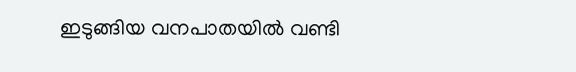ഇടുങ്ങിയ വനപാതയില്‍ വണ്ടി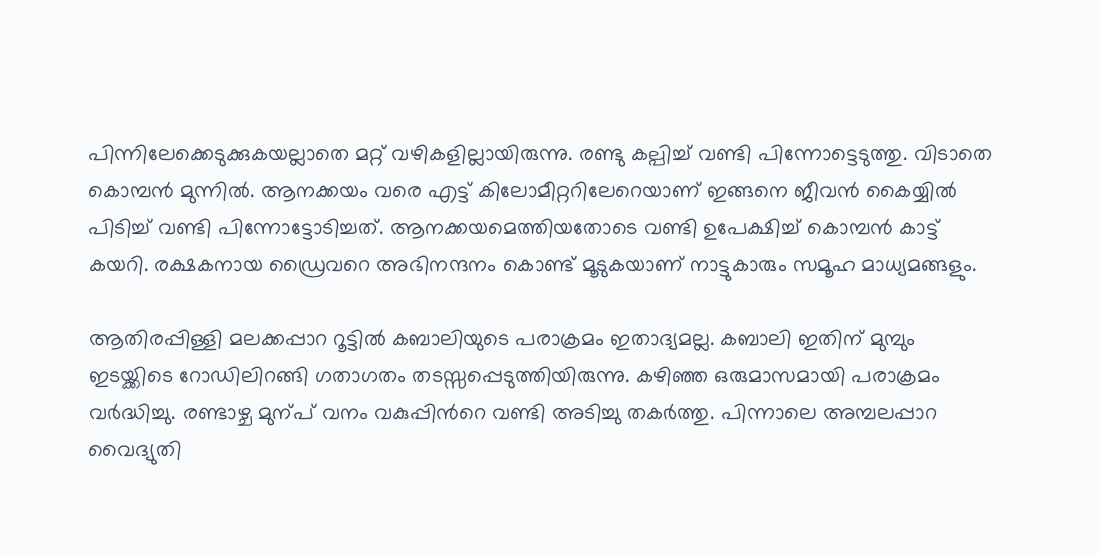പിന്നിലേക്കെടുക്കുകയല്ലാതെ മറ്റ് വഴികളില്ലായിരുന്നു. രണ്ടു കല്പിച്ച് വണ്ടി പിന്നോട്ടെടുത്തു. വിടാതെ കൊമ്പന്‍ മുന്നില്‍. ആനക്കയം വരെ എട്ട് കിലോമീറ്ററിലേറെയാണ് ഇങ്ങനെ ജീവന്‍ കൈയ്യില്‍ പിടിച്ച് വണ്ടി പിന്നോട്ടോടിച്ചത്. ആനക്കയമെത്തിയതോടെ വണ്ടി ഉപേക്ഷിച്ച് കൊമ്പന്‍ കാട്ട് കയറി. രക്ഷകനായ ഡ്രൈവറെ അഭിനന്ദനം കൊണ്ട് മൂടുകയാണ് നാട്ടുകാരും സമൂഹ മാധ്യമങ്ങളും.

ആതിരപ്പിള്ളി മലക്കപ്പാറ റൂട്ടില്‍ കബാലിയുടെ പരാക്രമം ഇതാദ്യമല്ല. കബാലി ഇതിന് മുമ്പും ഇടയ്ക്കിടെ റോഡിലിറങ്ങി ഗതാഗതം തടസ്സപ്പെടുത്തിയിരുന്നു. കഴിഞ്ഞ ഒരുമാസമായി പരാക്രമം വര്‍ദ്ധിച്ചു. രണ്ടാഴ്ച മുന്പ് വനം വകുപ്പിന്‍റെ വണ്ടി അടിച്ചു തകര്‍ത്തു. പിന്നാലെ അമ്പലപ്പാറ വൈദ്യുതി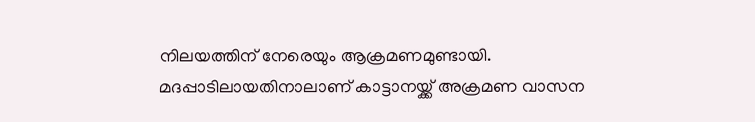നിലയത്തിന് നേരെയും ആക്രമണമുണ്ടായി. മദപ്പാടിലായതിനാലാണ് കാട്ടാനയ്ക്ക് അക്രമണ വാസന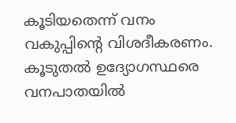കൂടിയതെന്ന് വനം വകുപ്പിന്‍റെ വിശദീകരണം. കൂടുതല്‍ ഉദ്യോഗസ്ഥരെ വനപാതയില്‍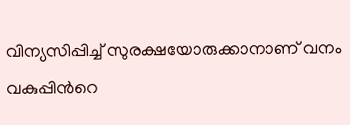വിന്യസിപ്പിച്ച് സുരക്ഷയോരുക്കാനാണ് വനം വകുപ്പിന്‍റെ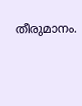തീരുമാനം.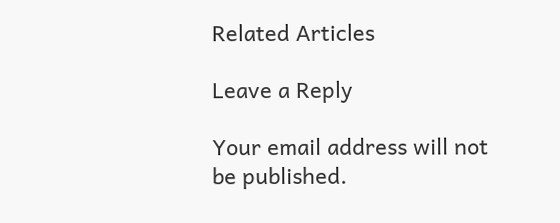Related Articles

Leave a Reply

Your email address will not be published.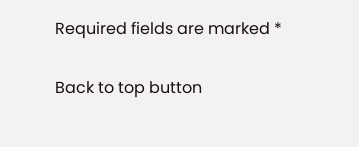Required fields are marked *

Back to top button